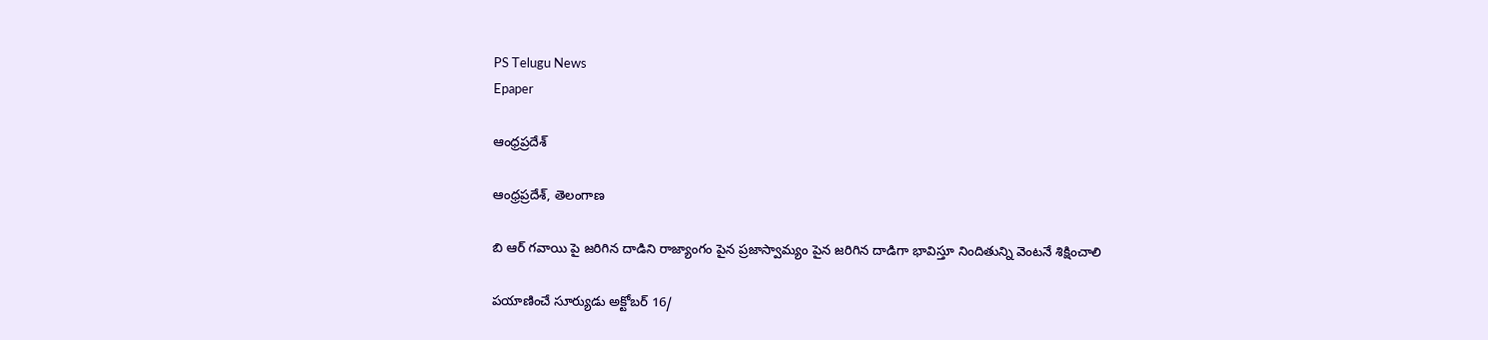PS Telugu News
Epaper

ఆంధ్రప్రదేశ్

ఆంధ్రప్రదేశ్, తెలంగాణ

బి ఆర్ గవాయి పై జరిగిన దాడిని రాజ్యాంగం పైన ప్రజాస్వామ్యం పైన జరిగిన దాడిగా భావిస్తూ నిందితున్ని వెంటనే శిక్షించాలి

పయాణించే సూర్యుడు అక్టోబర్ 16/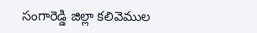సంగారెడ్డి జిల్లా కలివెముల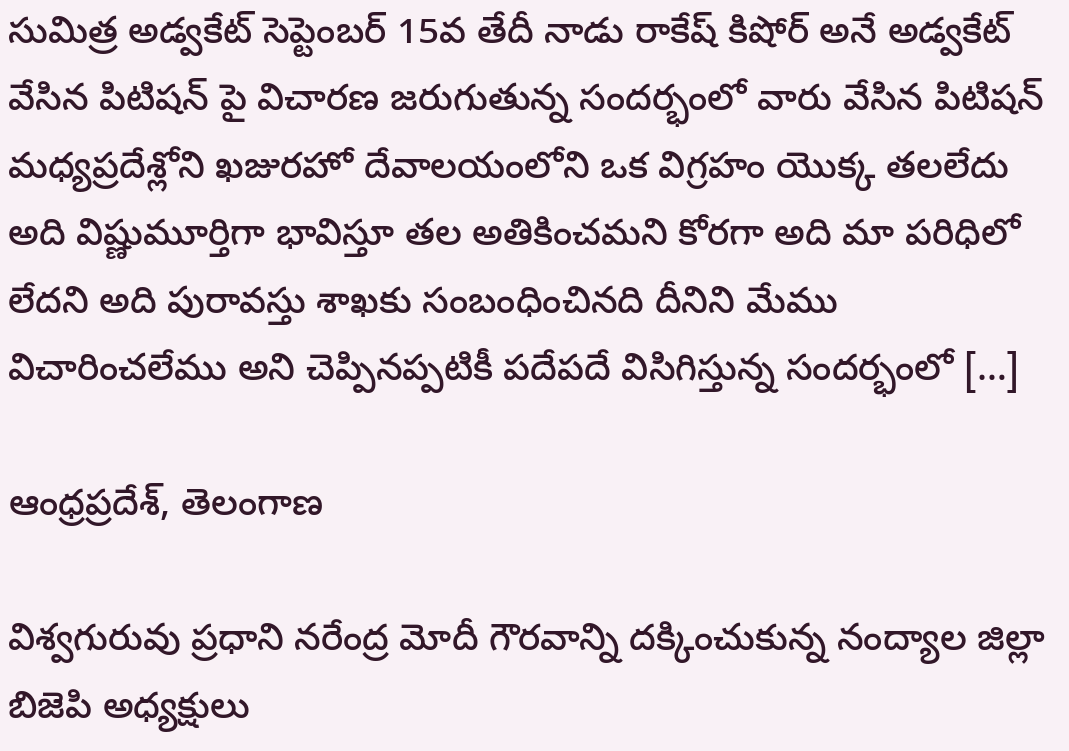సుమిత్ర అడ్వకేట్ సెప్టెంబర్ 15వ తేదీ నాడు రాకేష్ కిషోర్ అనే అడ్వకేట్ వేసిన పిటిషన్ పై విచారణ జరుగుతున్న సందర్భంలో వారు వేసిన పిటిషన్ మధ్యప్రదేశ్లోని ఖజురహో దేవాలయంలోని ఒక విగ్రహం యొక్క తలలేదు అది విష్ణుమూర్తిగా భావిస్తూ తల అతికించమని కోరగా అది మా పరిధిలో లేదని అది పురావస్తు శాఖకు సంబంధించినది దీనిని మేము విచారించలేము అని చెప్పినప్పటికీ పదేపదే విసిగిస్తున్న సందర్భంలో […]

ఆంధ్రప్రదేశ్, తెలంగాణ

విశ్వగురువు ప్రధాని నరేంద్ర మోదీ గౌరవాన్ని దక్కించుకున్న నంద్యాల జిల్లా బిజెపి అధ్యక్షులు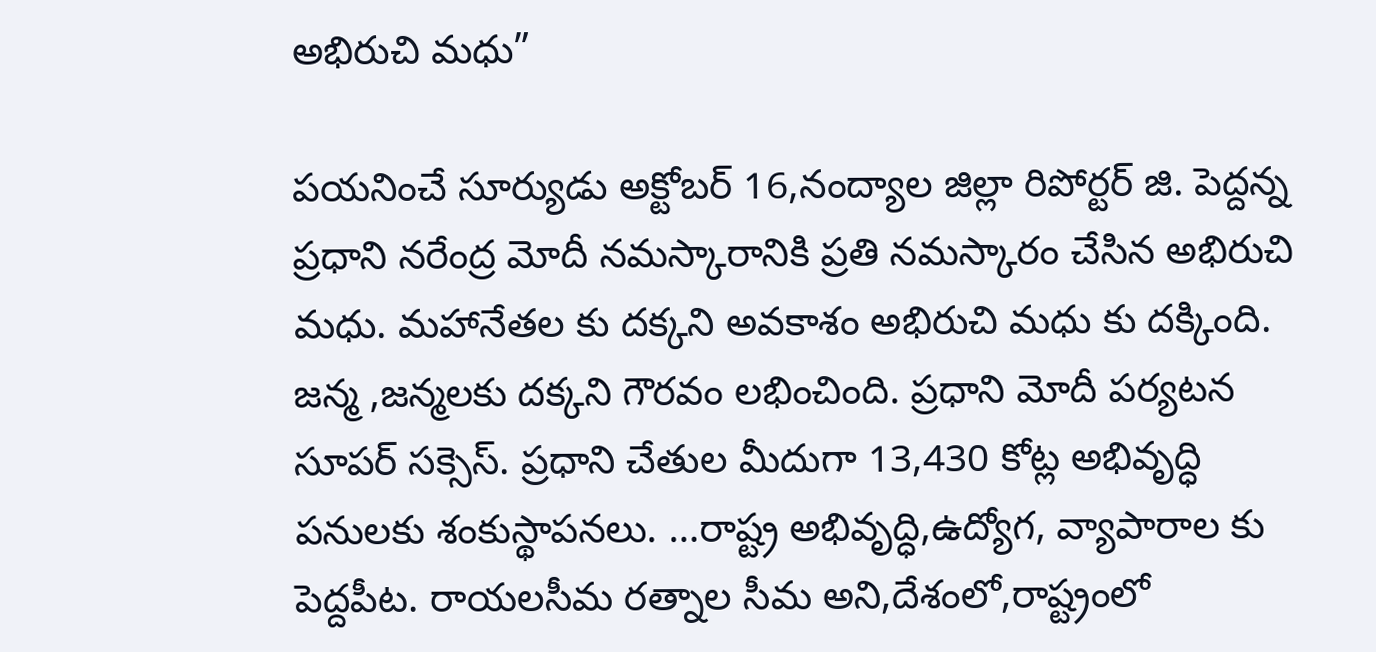అభిరుచి మధు”

పయనించే సూర్యుడు అక్టోబర్ 16,నంద్యాల జిల్లా రిపోర్టర్ జి. పెద్దన్న ప్రధాని నరేంద్ర మోదీ నమస్కారానికి ప్రతి నమస్కారం చేసిన అభిరుచి మధు. మహానేతల కు దక్కని అవకాశం అభిరుచి మధు కు దక్కింది. జన్మ ,జన్మలకు దక్కని గౌరవం లభించింది. ప్రధాని మోదీ పర్యటన సూపర్ సక్సెస్. ప్రధాని చేతుల మీదుగా 13,430 కోట్ల అభివృద్ధి పనులకు శంకుస్థాపనలు. …రాష్ట్ర అభివృద్ధి,ఉద్యోగ, వ్యాపారాల కు పెద్దపీట. రాయలసీమ రత్నాల సీమ అని,దేశంలో,రాష్ట్రంలో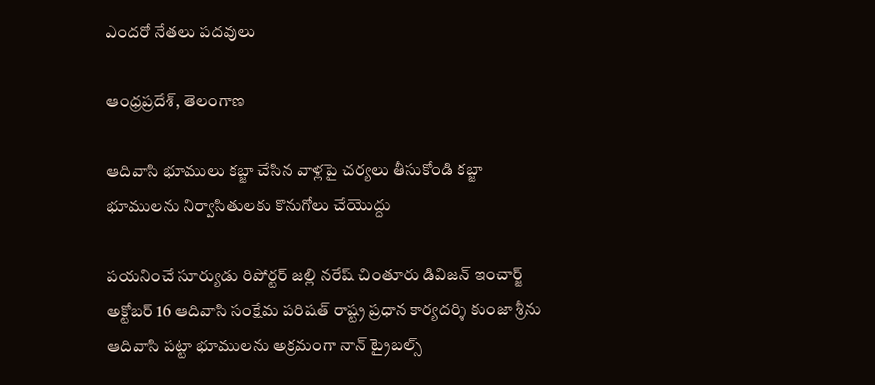ఎందరో నేతలు పదవులు

ఆంధ్రప్రదేశ్, తెలంగాణ

ఆదివాసి భూములు కబ్జా చేసిన వాళ్లపై చర్యలు తీసుకోండి కబ్జా భూములను నిర్వాసితులకు కొనుగోలు చేయొద్దు

పయనించే సూర్యుడు రిపోర్టర్ జల్లి నరేష్ చింతూరు డివిజన్ ఇంచార్జ్ అక్టోబర్ 16 ఆదివాసి సంక్షేమ పరిషత్ రాష్ట్ర ప్రధాన కార్యదర్శి కుంజా శ్రీను ఆదివాసి పట్టా భూములను అక్రమంగా నాన్ ట్రైబల్స్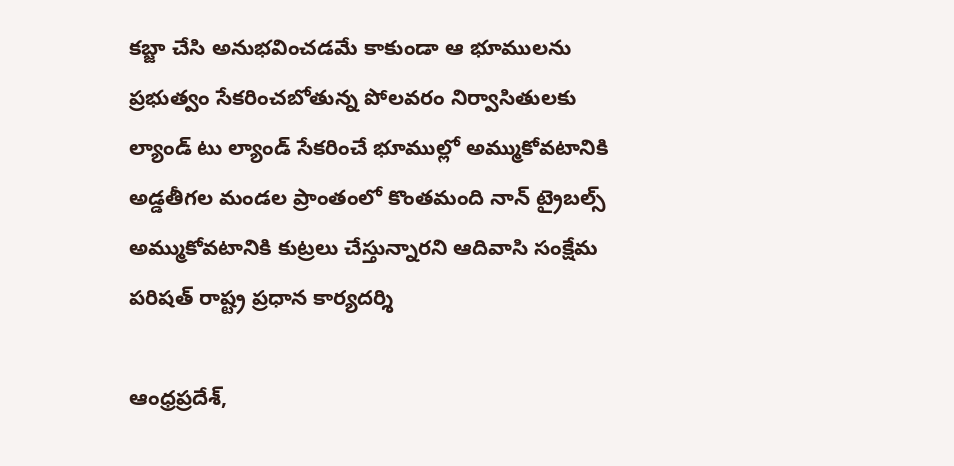కబ్జా చేసి అనుభవించడమే కాకుండా ఆ భూములను ప్రభుత్వం సేకరించబోతున్న పోలవరం నిర్వాసితులకు ల్యాండ్ టు ల్యాండ్ సేకరించే భూముల్లో అమ్ముకోవటానికి అడ్డతీగల మండల ప్రాంతంలో కొంతమంది నాన్ ట్రైబల్స్ అమ్ముకోవటానికి కుట్రలు చేస్తున్నారని ఆదివాసి సంక్షేమ పరిషత్ రాష్ట్ర ప్రధాన కార్యదర్శి

ఆంధ్రప్రదేశ్,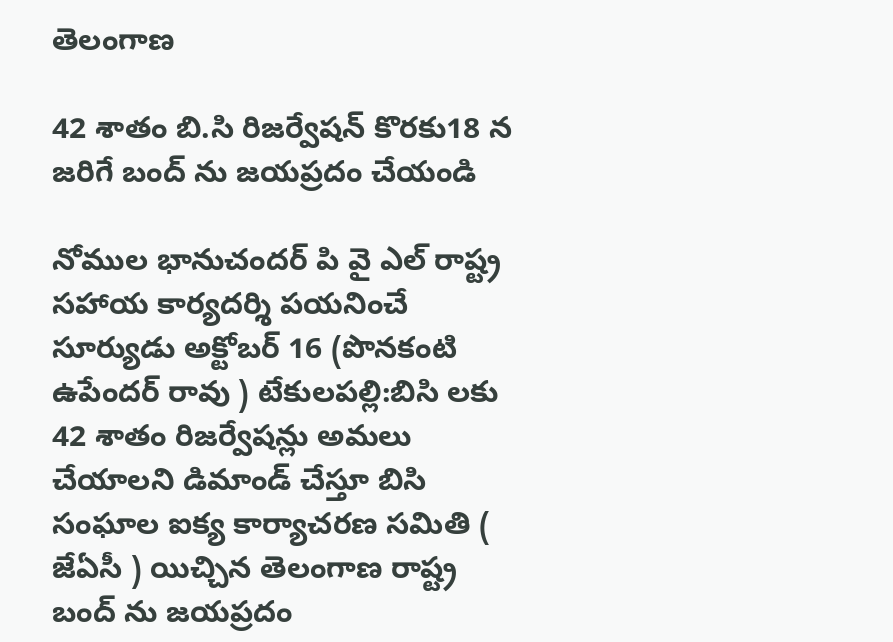తెలంగాణ

42 శాతం బి.సి రిజర్వేషన్ కొరకు18 న జరిగే బంద్ ను జయప్రదం చేయండి

నోముల భానుచందర్ పి వై ఎల్ రాష్ట్ర సహాయ కార్యదర్శి పయనించే సూర్యుడు అక్టోబర్ 16 (పొనకంటి ఉపేందర్ రావు ) టేకులపల్లి:బిసి లకు 42 శాతం రిజర్వేషన్లు అమలు చేయాలని డిమాండ్ చేస్తూ బిసి సంఘాల ఐక్య కార్యాచరణ సమితి ( జేఏసీ ) యిచ్చిన తెలంగాణ రాష్ట్ర బంద్ ను జయప్రదం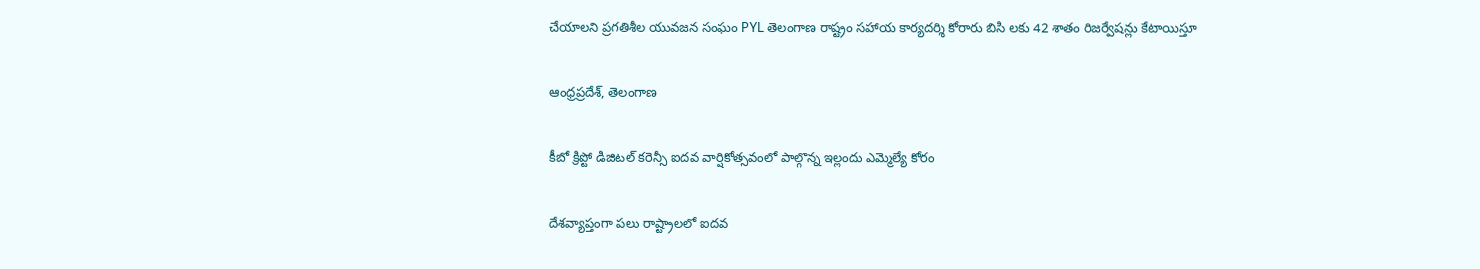చేయాలని ప్రగతిశీల యువజన సంఘం PYL తెలంగాణ రాష్ట్రం సహాయ కార్యదర్శి కోరారు బిసి లకు 42 శాతం రిజర్వేషన్లు కేటాయిస్తూ

ఆంధ్రప్రదేశ్, తెలంగాణ

కీబో క్రిప్టో డిజిటల్ కరెన్సీ ఐదవ వార్షికోత్సవంలో పాల్గొన్న ఇల్లందు ఎమ్మెల్యే కోరం

దేశవ్యాప్తంగా పలు రాష్ట్రాలలో ఐదవ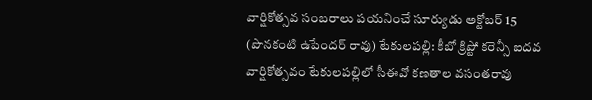వార్షికోత్సవ సంబరాలు పయనించే సూర్యుడు అక్టోబర్ 15 (పొనకంటి ఉపేందర్ రావు) టేకులపల్లి: కీబో క్రిప్టో కరెన్సీ ఐదవ వార్షికోత్సవం టేకులపల్లిలో సీఈవో కణతాల వసంతరావు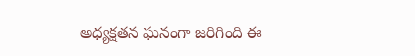అధ్యక్షతన ఘనంగా జరిగింది ఈ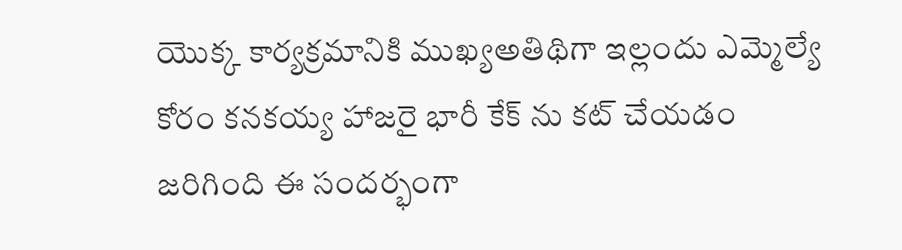యొక్క కార్యక్రమానికి ముఖ్యఅతిథిగా ఇల్లందు ఎమ్మెల్యే కోరం కనకయ్య హాజరై భారీ కేక్ ను కట్ చేయడం జరిగింది ఈ సందర్భంగా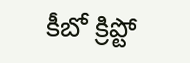కీబో క్రిప్టో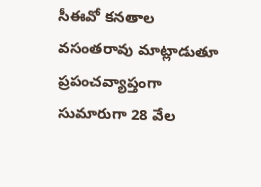సీఈవో కనతాల వసంతరావు మాట్లాడుతూ ప్రపంచవ్యాప్తంగా సుమారుగా 28 వేల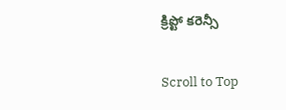క్రిప్టో కరెన్సీ

Scroll to Top